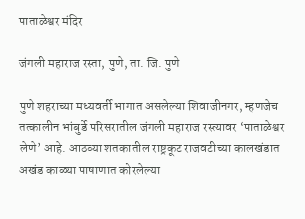पाताळेश्वर मंदिर

जंगली महाराज रस्ता, पुणे, ता. जि. पुणे

पुणे शहराच्या मध्यवर्ती भागात असलेल्या शिवाजीनगर, म्हणजेच तत्कालीन भांबुर्डे परिसरातील जंगली महाराज रस्त्यावर ‘पाताळेश्वर लेणे’ आहे. आठव्या शतकातील राष्ट्रकूट राजवटीच्या कालखंडात अखंड काळ्या पाषाणात कोरलेल्या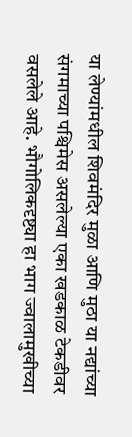या लेण्यांमधील शिवमंदिर मुळा आणि मुठा या नद्यांच्या संगमाच्या पश्चिमेस असलेल्या एका खडकाळ टेकडीवर वसलेले आहे. भौगोलिकदृष्ट्या हा भाग ज्वालामुखीच्या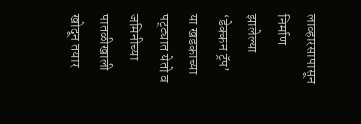लाव्हारसापासून निर्माण झालेल्या ‘डेक्कन ट्रॅप’ या खडकाच्या पट्ट्यात येतो व जमिनीच्या पातळीखाली खोदून तयार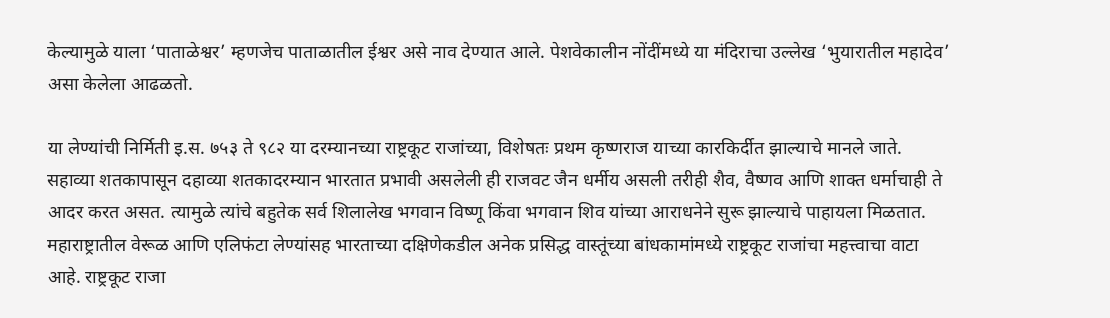केल्यामुळे याला ‘पाताळेश्वर’ म्हणजेच पाताळातील ईश्वर असे नाव देण्यात आले. पेशवेकालीन नोंदींमध्ये या मंदिराचा उल्लेख ‘भुयारातील महादेव’ असा केलेला आढळतो.

या लेण्यांची निर्मिती इ.स. ७५३ ते ९८२ या दरम्यानच्या राष्ट्रकूट राजांच्या, विशेषतः प्रथम कृष्णराज याच्या कारकिर्दीत झाल्याचे मानले जाते. सहाव्या शतकापासून दहाव्या शतकादरम्यान भारतात प्रभावी असलेली ही राजवट जैन धर्मीय असली तरीही शैव, वैष्णव आणि शाक्त धर्माचाही ते आदर करत असत. त्यामुळे त्यांचे बहुतेक सर्व शिलालेख भगवान विष्णू किंवा भगवान शिव यांच्या आराधनेने सुरू झाल्याचे पाहायला मिळतात. महाराष्ट्रातील वेरूळ आणि एलिफंटा लेण्यांसह भारताच्या दक्षिणेकडील अनेक प्रसिद्ध वास्तूंच्या बांधकामांमध्ये राष्ट्रकूट राजांचा महत्त्वाचा वाटा आहे. राष्ट्रकूट राजा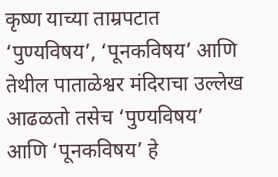कृष्ण याच्या ताम्रपटात ‘पुण्यविषय’, ‘पूनकविषय’ आणि तेथील पाताळेश्वर मंदिराचा उल्लेख आढळतो तसेच ‘पुण्यविषय’ आणि ‘पूनकविषय’ हे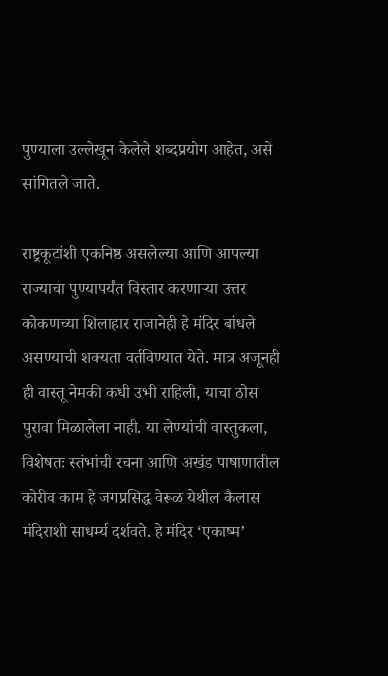पुण्याला उल्लेखून केलेले शब्दप्रयोग आहेत, असे सांगितले जाते.

राष्ट्रकूटांशी एकनिष्ठ असलेल्या आणि आपल्या राज्याचा पुण्यापर्यंत विस्तार करणाऱ्या उत्तर कोकणच्या शिलाहार राजानेही हे मंदिर बांधले असण्याची शक्यता वर्तविण्यात येते. मात्र अजूनही ही वास्तू नेमकी कधी उभी राहिली, याचा ठोस पुरावा मिळालेला नाही. या लेण्यांची वास्तुकला, विशेषतः स्तंभांची रचना आणि अखंड पाषाणातील कोरीव काम हे जगप्रसिद्ध वेरूळ येथील कैलास मंदिराशी साधर्म्य दर्शवते. हे मंदिर ‘एकाष्म’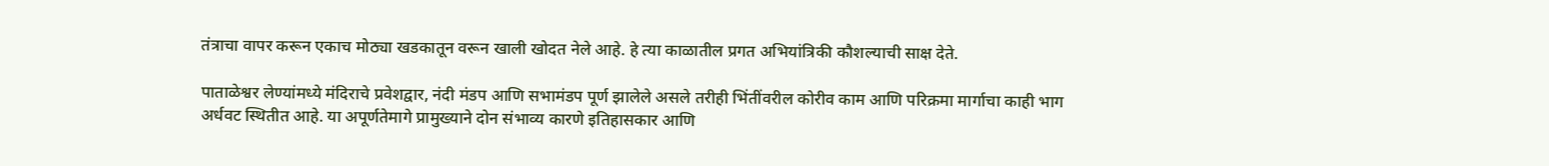तंत्राचा वापर करून एकाच मोठ्या खडकातून वरून खाली खोदत नेले आहे. हे त्या काळातील प्रगत अभियांत्रिकी कौशल्याची साक्ष देते.

पाताळेश्वर लेण्यांमध्ये मंदिराचे प्रवेशद्वार, नंदी मंडप आणि सभामंडप पूर्ण झालेले असले तरीही भिंतींवरील कोरीव काम आणि परिक्रमा मार्गाचा काही भाग अर्धवट स्थितीत आहे. या अपूर्णतेमागे प्रामुख्याने दोन संभाव्य कारणे इतिहासकार आणि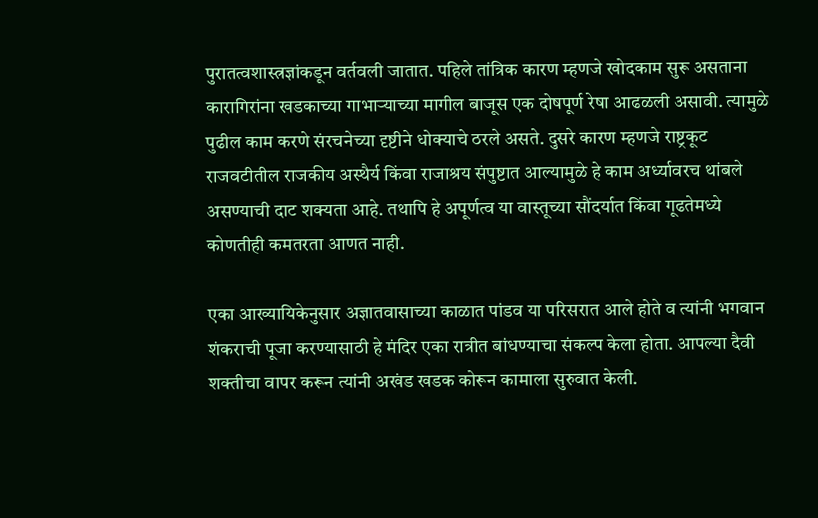पुरातत्वशास्त्रज्ञांकडून वर्तवली जातात. पहिले तांत्रिक कारण म्हणजे खोदकाम सुरू असताना कारागिरांना खडकाच्या गाभाऱ्याच्या मागील बाजूस एक दोषपूर्ण रेषा आढळली असावी. त्यामुळे पुढील काम करणे संरचनेच्या दृष्टीने धोक्याचे ठरले असते. दुसरे कारण म्हणजे राष्ट्रकूट राजवटीतील राजकीय अस्थैर्य किंवा राजाश्रय संपुष्टात आल्यामुळे हे काम अर्ध्यावरच थांबले असण्याची दाट शक्यता आहे. तथापि हे अपूर्णत्व या वास्तूच्या सौंदर्यात किंवा गूढतेमध्ये कोणतीही कमतरता आणत नाही.

एका आख्यायिकेनुसार अज्ञातवासाच्या काळात पांडव या परिसरात आले होते व त्यांनी भगवान शंकराची पूजा करण्यासाठी हे मंदिर एका रात्रीत बांधण्याचा संकल्प केला होता. आपल्या दैवी शक्तीचा वापर करून त्यांनी अखंड खडक कोरून कामाला सुरुवात केली.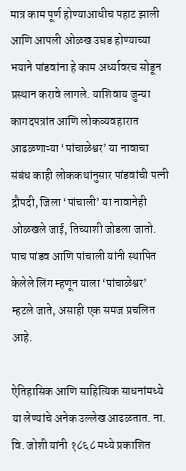मात्र काम पूर्ण होण्याआधीच पहाट झाली आणि आपली ओळख उघड होण्याच्या भयाने पांडवांना हे काम अर्ध्यावरच सोडून प्रस्थान करावे लागले. याशिवाय जुन्या कागदपत्रांत आणि लोकव्यवहारात आढळणाऱ्या ‘पांचाळेश्वर’ या नावाचा संबंध काही लोककथांनुसार पांडवांची पत्नी द्रौपदी, जिला ‘पांचाली’ या नावानेही ओळखले जाई, तिच्याशी जोडला जातो. पाच पांडव आणि पांचाली यांनी स्थापित केलेले लिंग म्हणून याला ‘पांचाळेश्वर’ म्हटले जाते, असाही एक समज प्रचलित आहे.

ऐतिहासिक आणि साहित्यिक साधनांमध्ये या लेण्यांचे अनेक उल्लेख आढळतात. ना. वि. जोशी यांनी १८६८ मध्ये प्रकाशित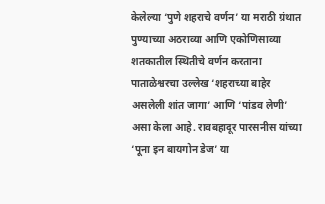केलेल्या ‘पुणे शहराचे वर्णन’ या मराठी ग्रंथात पुण्याच्या अठराव्या आणि एकोणिसाव्या शतकातील स्थितीचे वर्णन करताना पाताळेश्वरचा उल्लेख ‘शहराच्या बाहेर असलेली शांत जागा’ आणि ‘पांडव लेणी’ असा केला आहे. रावबहादूर पारसनीस यांच्या ‘पूना इन बायगोन डेज’ या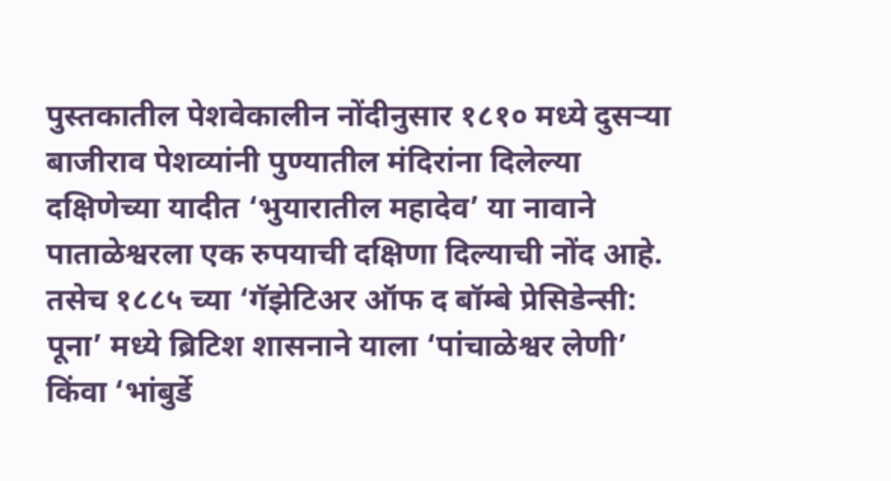पुस्तकातील पेशवेकालीन नोंदीनुसार १८१० मध्ये दुसऱ्या बाजीराव पेशव्यांनी पुण्यातील मंदिरांना दिलेल्या दक्षिणेच्या यादीत ‘भुयारातील महादेव’ या नावाने पाताळेश्वरला एक रुपयाची दक्षिणा दिल्याची नोंद आहे. तसेच १८८५ च्या ‘गॅझेटिअर ऑफ द बॉम्बे प्रेसिडेन्सी: पूना’ मध्ये ब्रिटिश शासनाने याला ‘पांचाळेश्वर लेणी’ किंवा ‘भांबुर्डे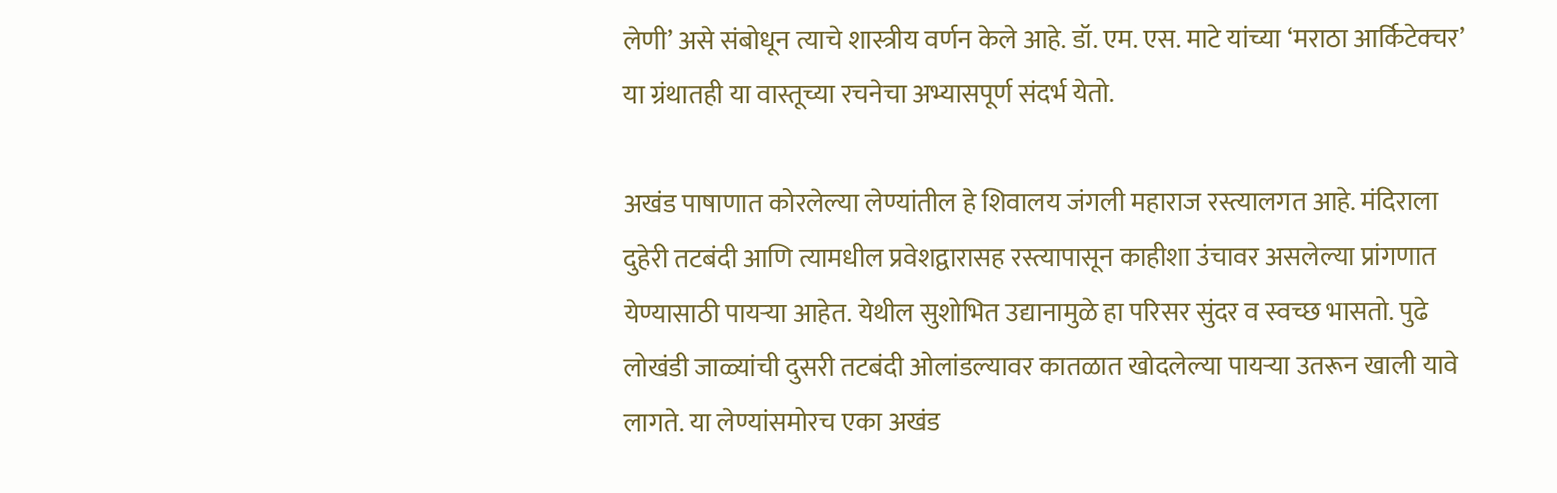लेणी’ असे संबोधून त्याचे शास्त्रीय वर्णन केले आहे. डॉ. एम. एस. माटे यांच्या ‘मराठा आर्किटेक्चर’ या ग्रंथातही या वास्तूच्या रचनेचा अभ्यासपूर्ण संदर्भ येतो.

अखंड पाषाणात कोरलेल्या लेण्यांतील हे शिवालय जंगली महाराज रस्त्यालगत आहे. मंदिराला दुहेरी तटबंदी आणि त्यामधील प्रवेशद्वारासह रस्त्यापासून काहीशा उंचावर असलेल्या प्रांगणात येण्यासाठी पायऱ्या आहेत. येथील सुशोभित उद्यानामुळे हा परिसर सुंदर व स्वच्छ भासतो. पुढे लोखंडी जाळ्यांची दुसरी तटबंदी ओलांडल्यावर कातळात खोदलेल्या पायऱ्या उतरून खाली यावे लागते. या लेण्यांसमोरच एका अखंड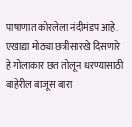पाषाणात कोरलेला नंदीमंडप आहे. एखाद्या मोठ्या छत्रीसारखे दिसणारे हे गोलाकार छत तोलून धरण्यासाठी बाहेरील बाजूस बारा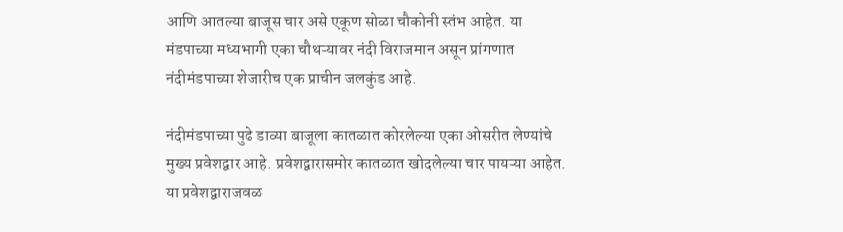आणि आतल्या बाजूस चार असे एकूण सोळा चौकोनी स्तंभ आहेत. या मंडपाच्या मध्यभागी एका चौथऱ्यावर नंदी विराजमान असून प्रांगणात नंदीमंडपाच्या शेजारीच एक प्राचीन जलकुंड आहे.

नंदीमंडपाच्या पुढे डाव्या बाजूला कातळात कोरलेल्या एका ओसरीत लेण्यांचे मुख्य प्रवेशद्वार आहे. प्रवेशद्वारासमोर कातळात खोदलेल्या चार पायऱ्या आहेत. या प्रवेशद्वाराजवळ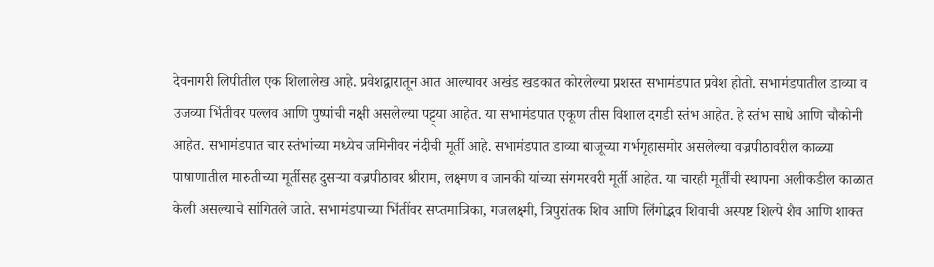देवनागरी लिपीतील एक शिलालेख आहे. प्रवेशद्वारातून आत आल्यावर अखंड खडकात कोरलेल्या प्रशस्त सभामंडपात प्रवेश होतो. सभामंडपातील डाव्या व उजव्या भिंतीवर पल्लव आणि पुष्पांची नक्षी असलेल्या पट्ट्या आहेत. या सभामंडपात एकूण तीस विशाल दगडी स्तंभ आहेत. हे स्तंभ साधे आणि चौकोनी आहेत. सभामंडपात चार स्तंभांच्या मध्येच जमिनीवर नंदीची मूर्ती आहे. सभामंडपात डाव्या बाजूच्या गर्भगृहासमोर असलेल्या वज्रपीठावरील काळ्या पाषाणातील मारुतीच्या मूर्तीसह दुसऱ्या वज्रपीठावर श्रीराम, लक्ष्मण व जानकी यांच्या संगमरवरी मूर्ती आहेत. या चारही मूर्तींची स्थापना अलीकडील काळात केली असल्याचे सांगितले जाते. सभामंडपाच्या भिंतींवर सप्तमात्रिका, गजलक्ष्मी, त्रिपुरांतक शिव आणि लिंगोद्भव शिवाची अस्पष्ट शिल्पे शैव आणि शाक्त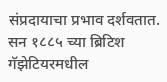संप्रदायाचा प्रभाव दर्शवतात. सन १८८५ च्या ब्रिटिश गॅझेटियरमधील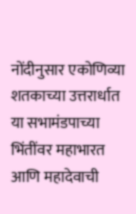नोंदीनुसार एकोणिव्या शतकाच्या उत्तरार्धात या सभामंडपाच्या भिंतींवर महाभारत आणि महादेवाची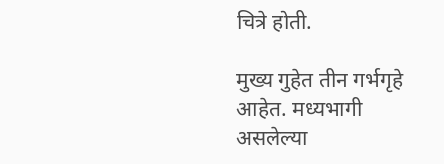चित्रे होती.

मुख्य गुहेत तीन गर्भगृहे आहेत. मध्यभागी असलेल्या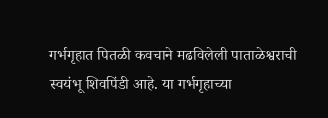गर्भगृहात पितळी कवचाने मढविलेली पाताळेश्वराची स्वयंभू शिवपिंडी आहे. या गर्भगृहाच्या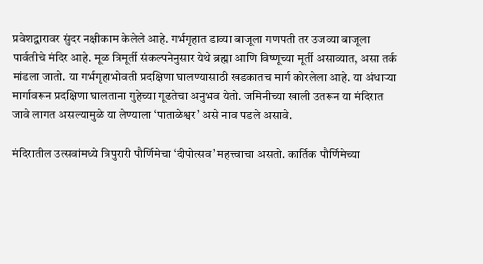प्रवेशद्वारावर सुंदर नक्षीकाम केलेले आहे. गर्भगृहात डाव्या बाजूला गणपती तर उजव्या बाजूला पार्वतीचे मंदिर आहे. मूळ त्रिमूर्ती संकल्पनेनुसार येथे ब्रह्मा आणि विष्णूच्या मूर्ती असाव्यात, असा तर्क मांडला जातो. या गर्भगृहाभोवती प्रदक्षिणा घालण्यासाठी खडकातच मार्ग कोरलेला आहे. या अंधाऱ्या मार्गावरून प्रदक्षिणा घालताना गुहेच्या गूढतेचा अनुभव येतो. जमिनीच्या खाली उतरून या मंदिरात जावे लागत असल्यामुळे या लेण्याला ‘पाताळेश्वर’ असे नाव पडले असावे.

मंदिरातील उत्सवांमध्ये त्रिपुरारी पौर्णिमेचा ‘दीपोत्सव’ महत्त्वाचा असतो. कार्तिक पौर्णिमेच्या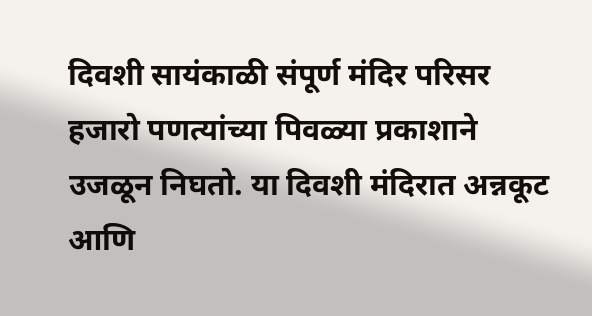दिवशी सायंकाळी संपूर्ण मंदिर परिसर हजारो पणत्यांच्या पिवळ्या प्रकाशाने उजळून निघतो. या दिवशी मंदिरात अन्नकूट आणि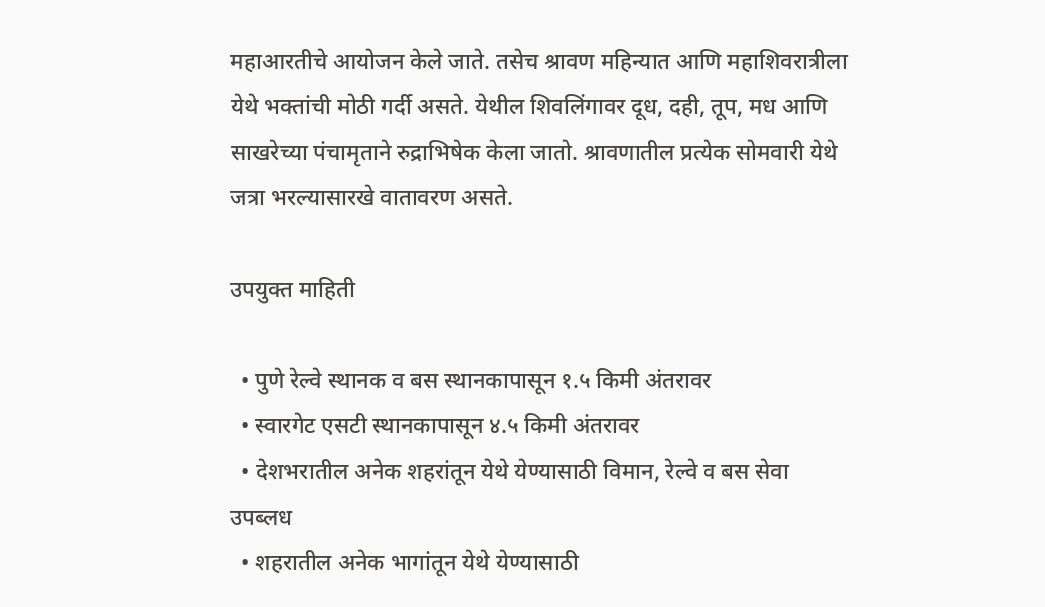महाआरतीचे आयोजन केले जाते. तसेच श्रावण महिन्यात आणि महाशिवरात्रीला येथे भक्तांची मोठी गर्दी असते. येथील शिवलिंगावर दूध, दही, तूप, मध आणि साखरेच्या पंचामृताने रुद्राभिषेक केला जातो. श्रावणातील प्रत्येक सोमवारी येथे जत्रा भरल्यासारखे वातावरण असते.

उपयुक्त माहिती

  • पुणे रेल्वे स्थानक व बस स्थानकापासून १.५ किमी अंतरावर
  • स्वारगेट एसटी स्थानकापासून ४.५ किमी अंतरावर
  • देशभरातील अनेक शहरांतून येथे येण्यासाठी विमान, रेल्वे व बस सेवा उपब्लध
  • शहरातील अनेक भागांतून येथे येण्यासाठी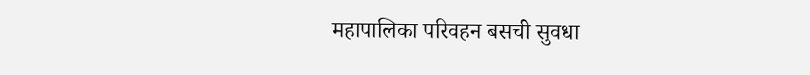महापालिका परिवहन बसची सुवधा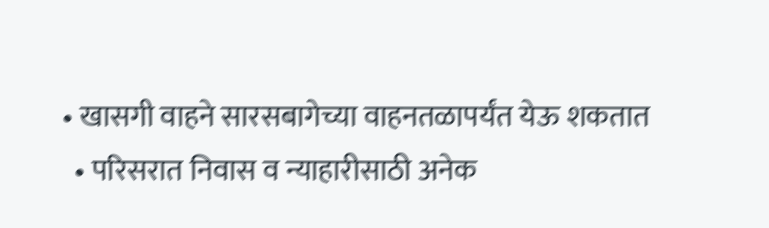• खासगी वाहने सारसबागेच्या वाहनतळापर्यंत येऊ शकतात
  • परिसरात निवास व न्याहारीसाठी अनेक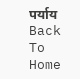पर्याय
Back To Home